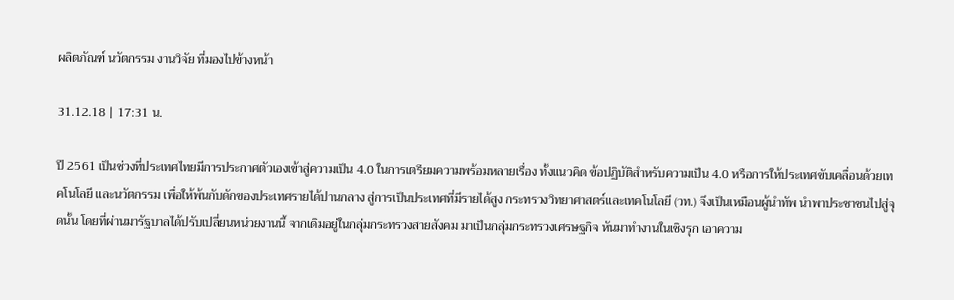ผลิตภัณฑ์ นวัตกรรม งานวิจัย ที่มองไปข้างหน้า

31.12.18 | 17:31 น.

ปี 2561 เป็นช่วงที่ประเทศไทยมีการประกาศตัวเองเข้าสู่ความเป็น 4.0 ในการเตรียมความพร้อมหลายเรื่อง ทั้งแนวคิด ข้อปฏิบัติสำหรับความเป็น 4.0 หรือการให้ประเทศขับเคลื่อนด้วยเทคโนโลยี และนวัตกรรม เพื่อให้พ้นกับดักของประเทศรายได้ปานกลาง สู่การเป็นประเทศที่มีรายได้สูง กระทรวงวิทยาศาสตร์และเทคโนโลยี (วท.) จึงเป็นเหมือนผู้นำทัพ นำพาประชาชนไปสู่จุดนั้น โดยที่ผ่านมารัฐบาลได้ปรับเปลี่ยนหน่วยงานนี้ จากเดิมอยู่ในกลุ่มกระทรวงสายสังคม มาเป็นกลุ่มกระทรวงเศรษฐกิจ หันมาทำงานในเชิงรุก เอาความ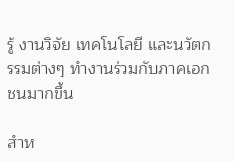รู้ งานวิจัย เทคโนโลยี และนวัตกรรมต่างๆ ทำงานร่วมกับภาคเอกชนมากขึ้น

สำห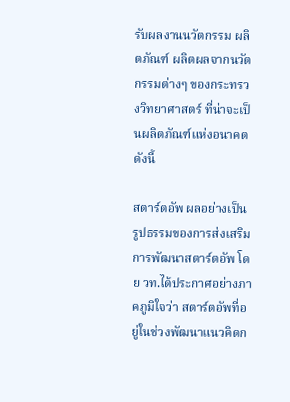รับผลงานนวัตกรรม ผลิตภัณฑ์ ผลิตผลจากนวัตกรรมต่างๆ ของกระทรวงวิทยาศาสตร์ ที่น่าจะเป็นผลิตภัณฑ์แห่งอนาคต ดังนี้

สตาร์ตอัพ ผลอย่างเป็นรูปธรรมของการส่งเสริมการพัฒนาสตาร์ตอัพ โดย วท.ได้ประกาศอย่างภาคภูมิใจว่า สตาร์ตอัพที่อยู่ในช่วงพัฒนาแนวคิดก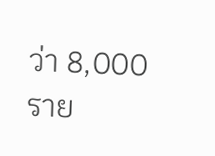ว่า 8,000 ราย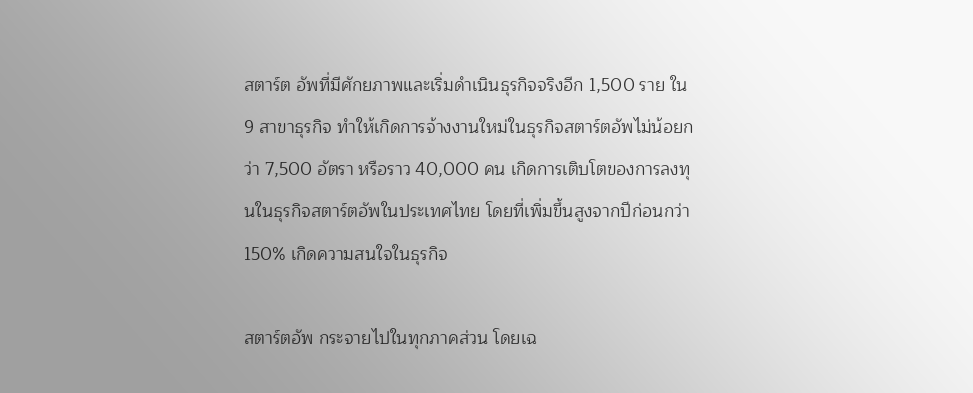สตาร์ต อัพที่มีศักยภาพและเริ่มดำเนินธุรกิจจริงอีก 1,500 ราย ใน 9 สาขาธุรกิจ ทำให้เกิดการจ้างงานใหม่ในธุรกิจสตาร์ตอัพไม่น้อยกว่า 7,500 อัตรา หรือราว 40,000 คน เกิดการเติบโตของการลงทุนในธุรกิจสตาร์ตอัพในประเทศไทย โดยที่เพิ่มขึ้นสูงจากปีก่อนกว่า 150% เกิดความสนใจในธุรกิจ

สตาร์ตอัพ กระจายไปในทุกภาคส่วน โดยเฉ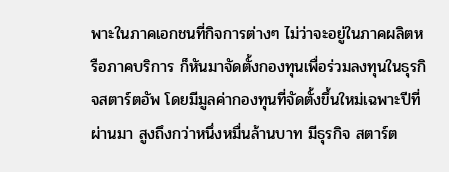พาะในภาคเอกชนที่กิจการต่างๆ ไม่ว่าจะอยู่ในภาคผลิตหรือภาคบริการ ก็หันมาจัดตั้งกองทุนเพื่อร่วมลงทุนในธุรกิจสตาร์ตอัพ โดยมีมูลค่ากองทุนที่จัดตั้งขึ้นใหม่เฉพาะปีที่ผ่านมา สูงถึงกว่าหนึ่งหมื่นล้านบาท มีธุรกิจ สตาร์ต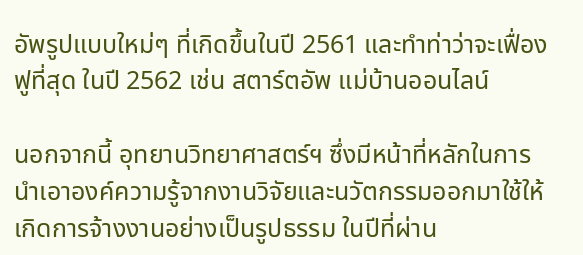อัพรูปแบบใหม่ๆ ที่เกิดขึ้นในปี 2561 และทำท่าว่าจะเฟื่องฟูที่สุด ในปี 2562 เช่น สตาร์ตอัพ แม่บ้านออนไลน์

นอกจากนี้ อุทยานวิทยาศาสตร์ฯ ซึ่งมีหน้าที่หลักในการนำเอาองค์ความรู้จากงานวิจัยและนวัตกรรมออกมาใช้ให้เกิดการจ้างงานอย่างเป็นรูปธรรม ในปีที่ผ่าน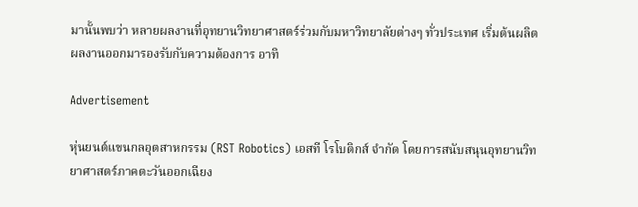มานั้นพบว่า หลายผลงานที่อุทยานวิทยาศาสตร์ร่วมกับมหาวิทยาลัยต่างๆ ทั่วประเทศ เริ่มต้นผลิตผลงานออกมารองรับกับความต้องการ อาทิ

Advertisement

หุ่นยนต์แขนกลอุตสาหกรรม (RST Robotics) เอสที โรโบติกส์ จำกัด โดยการสนับสนุนอุทยานวิทยาศาสตร์ภาคตะวันออกเฉียง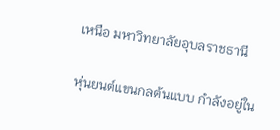เหนือ มหาวิทยาลัยอุบลราชธานี

หุ่นยนต์แขนกลต้นแบบ กำลังอยู่ใน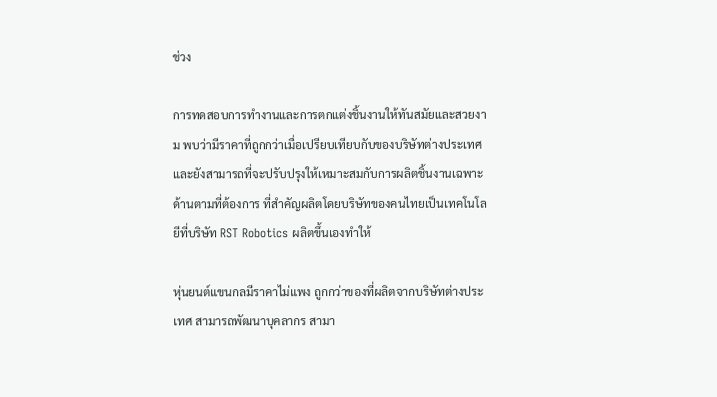ช่วง

การทดสอบการทำงานและการตกแต่งชิ้นงานให้ทันสมัยและสวยงาม พบว่ามีราคาที่ถูกกว่าเมื่อเปรียบเทียบกับของบริษัทต่างประเทศและยังสามารถที่จะปรับปรุงให้เหมาะสมกับการผลิตชิ้นงานเฉพาะด้านตามที่ต้องการ ที่สำคัญผลิตโดยบริษัทของคนไทยเป็นเทคโนโลยีที่บริษัท RST Robotics ผลิตขึ้นเองทำให้

หุ่นยนต์แขนกลมีราคาไม่แพง ถูกกว่าของที่ผลิตจากบริษัทต่างประเทศ สามารถพัฒนาบุคลากร สามา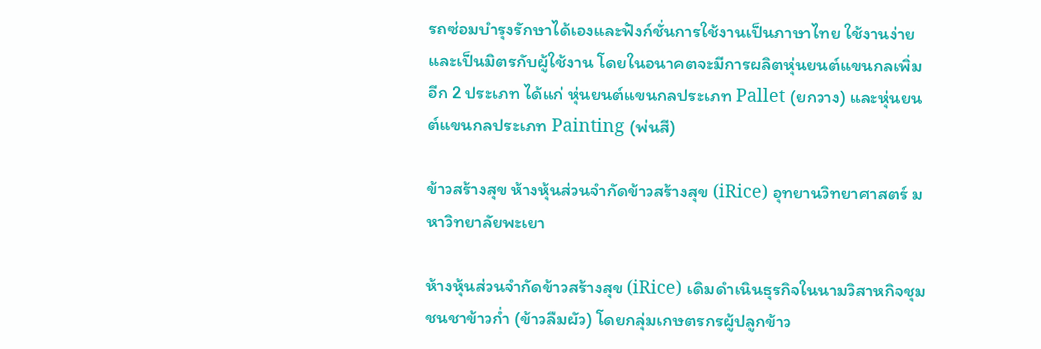รถซ่อมบำรุงรักษาได้เองและฟังก์ชั่นการใช้งานเป็นภาษาไทย ใช้งานง่าย และเป็นมิตรกับผู้ใช้งาน โดยในอนาคตจะมีการผลิตหุ่นยนต์แขนกลเพิ่มอีก 2 ประเภท ได้แก่ หุ่นยนต์แขนกลประเภท Pallet (ยกวาง) และหุ่นยนต์แขนกลประเภท Painting (พ่นสี)

ข้าวสร้างสุข ห้างหุ้นส่วนจำกัดข้าวสร้างสุข (iRice) อุทยานวิทยาศาสตร์ มหาวิทยาลัยพะเยา

ห้างหุ้นส่วนจำกัดข้าวสร้างสุข (iRice) เดิมดำเนินธุรกิจในนามวิสาหกิจชุมชนชาข้าวก่ำ (ข้าวลืมผัว) โดยกลุ่มเกษตรกรผู้ปลูกข้าว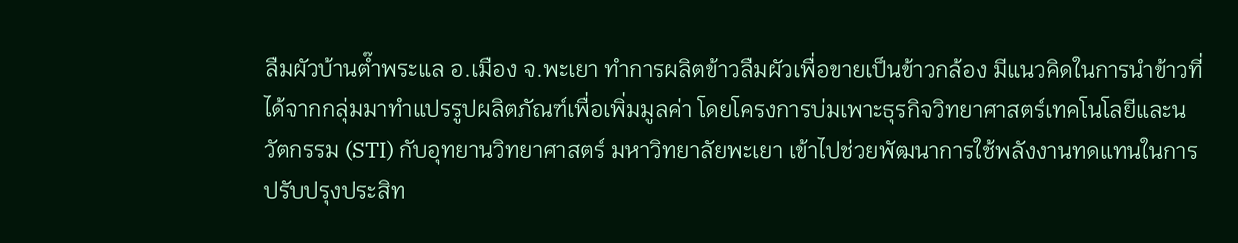ลืมผัวบ้านต๊ำพระแล อ.เมือง จ.พะเยา ทำการผลิตข้าวลืมผัวเพื่อขายเป็นข้าวกล้อง มีแนวคิดในการนำข้าวที่ได้จากกลุ่มมาทำแปรรูปผลิตภัณฑ์เพื่อเพิ่มมูลค่า โดยโครงการบ่มเพาะธุรกิจวิทยาศาสตร์เทคโนโลยีและนวัตกรรม (STI) กับอุทยานวิทยาศาสตร์ มหาวิทยาลัยพะเยา เข้าไปช่วยพัฒนาการใช้พลังงานทดแทนในการปรับปรุงประสิท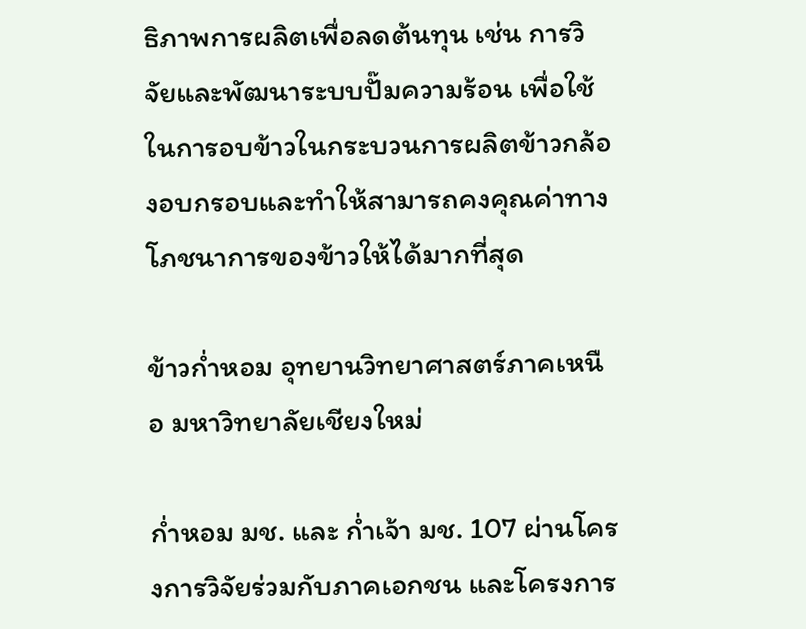ธิภาพการผลิตเพื่อลดต้นทุน เช่น การวิจัยและพัฒนาระบบปั๊มความร้อน เพื่อใช้ในการอบข้าวในกระบวนการผลิตข้าวกล้องอบกรอบและทำให้สามารถคงคุณค่าทางโภชนาการของข้าวให้ได้มากที่สุด

ข้าวก่ำหอม อุทยานวิทยาศาสตร์ภาคเหนือ มหาวิทยาลัยเชียงใหม่

ก่ำหอม มช. และ ก่ำเจ้า มช. 107 ผ่านโครงการวิจัยร่วมกับภาคเอกชน และโครงการ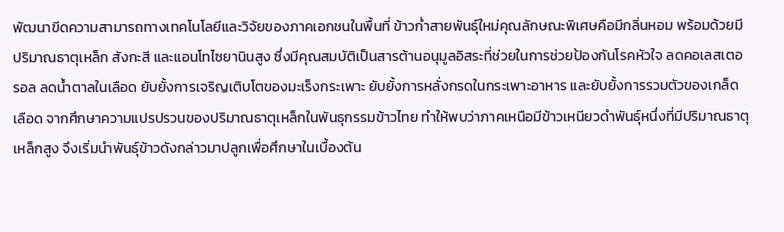พัฒนาขีดความสามารถทางเทคโนโลยีและวิจัยของภาคเอกชนในพื้นที่ ข้าวก่ำสายพันธุ์ใหม่คุณลักษณะพิเศษคือมีกลิ่นหอม พร้อมด้วยมีปริมาณธาตุเหล็ก สังกะสี และแอนโทไซยานินสูง ซึ่งมีคุณสมบัติเป็นสารต้านอนุมูลอิสระที่ช่วยในการช่วยป้องกันโรคหัวใจ ลดคอเลสเตอรอล ลดน้ำตาลในเลือด ยับยั้งการเจริญเติบโตของมะเร็งกระเพาะ ยับยั้งการหลั่งกรดในกระเพาะอาหาร และยับยั้งการรวมตัวของเกล็ดเลือด จากศึกษาความแปรปรวนของปริมาณธาตุเหล็กในพันธุกรรมข้าวไทย ทำให้พบว่าภาคเหนือมีข้าวเหนียวดำพันธุ์หนึ่งที่มีปริมาณธาตุเหล็กสูง จึงเริ่มนำพันธุ์ข้าวดังกล่าวมาปลูกเพื่อศึกษาในเบื้องต้น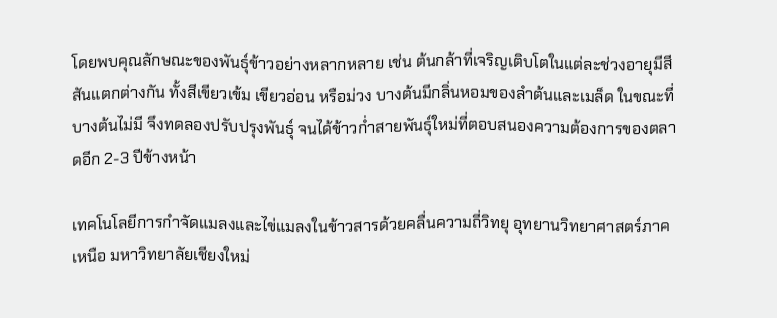โดยพบคุณลักษณะของพันธุ์ข้าวอย่างหลากหลาย เช่น ต้นกล้าที่เจริญเติบโตในแต่ละช่วงอายุมีสีสันแตกต่างกัน ทั้งสีเขียวเข้ม เขียวอ่อน หรือม่วง บางต้นมีกลิ่นหอมของลำต้นและเมล็ด ในขณะที่บางต้นไม่มี จึงทดลองปรับปรุงพันธุ์ จนได้ข้าวก่ำสายพันธุ์ใหม่ที่ตอบสนองความต้องการของตลาดอีก 2-3 ปีข้างหน้า

เทคโนโลยีการกำจัดแมลงและไข่แมลงในข้าวสารด้วยคลื่นความถี่วิทยุ อุทยานวิทยาศาสตร์ภาคเหนือ มหาวิทยาลัยเชียงใหม่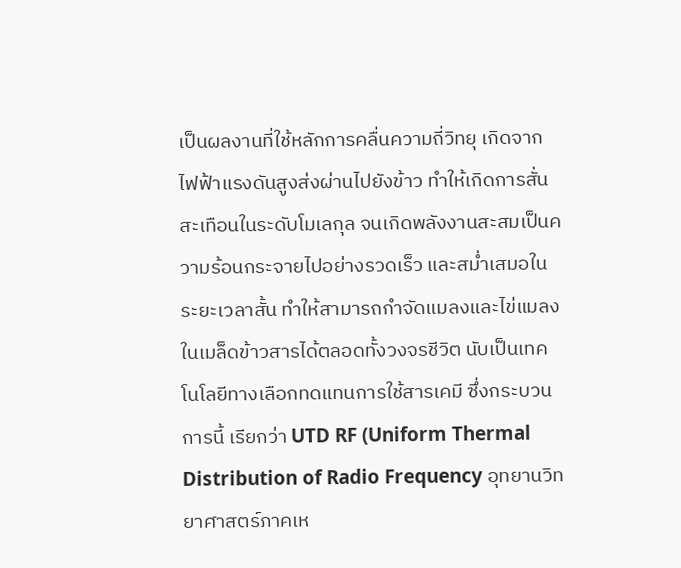เป็นผลงานที่ใช้หลักการคลื่นความถี่วิทยุ เกิดจากไฟฟ้าแรงดันสูงส่งผ่านไปยังข้าว ทำให้เกิดการสั่นสะเทือนในระดับโมเลกุล จนเกิดพลังงานสะสมเป็นความร้อนกระจายไปอย่างรวดเร็ว และสม่ำเสมอในระยะเวลาสั้น ทำให้สามารถกำจัดแมลงและไข่แมลงในเมล็ดข้าวสารได้ตลอดทั้งวงจรชีวิต นับเป็นเทคโนโลยีทางเลือกทดแทนการใช้สารเคมี ซึ่งกระบวนการนี้ เรียกว่า UTD RF (Uniform Thermal Distribution of Radio Frequency อุทยานวิทยาศาสตร์ภาคเห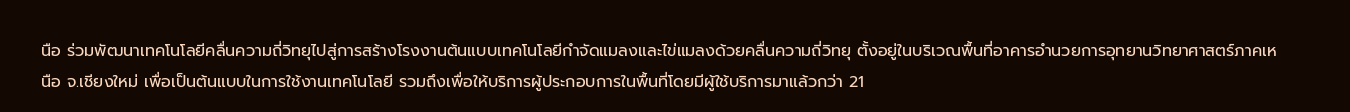นือ ร่วมพัฒนาเทคโนโลยีคลื่นความถี่วิทยุไปสู่การสร้างโรงงานต้นแบบเทคโนโลยีกำจัดแมลงและไข่แมลงด้วยคลื่นความถี่วิทยุ ตั้งอยู่ในบริเวณพื้นที่อาคารอำนวยการอุทยานวิทยาศาสตร์ภาคเหนือ จ.เชียงใหม่ เพื่อเป็นต้นแบบในการใช้งานเทคโนโลยี รวมถึงเพื่อให้บริการผู้ประกอบการในพื้นที่โดยมีผู้ใช้บริการมาแล้วกว่า 21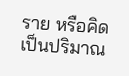ราย หรือคิดเป็นปริมาณ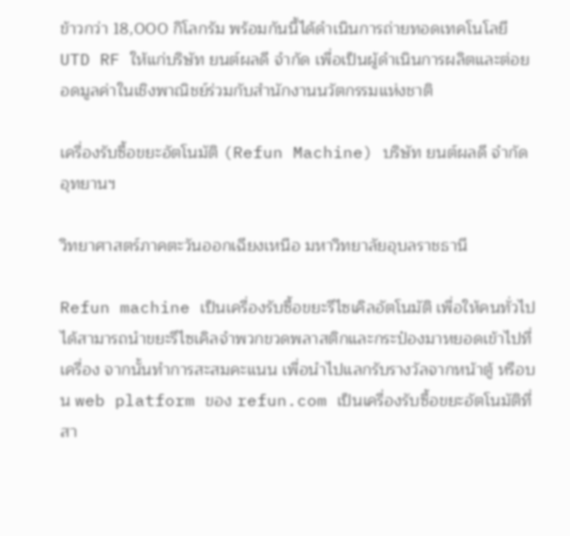ข้าวกว่า 18,000 กิโลกรัม พร้อมกันนี้ได้ดำเนินการถ่ายทอดเทคโนโลยี UTD RF ให้แก่บริษัท ยนต์ผลดี จำกัด เพื่อเป็นผู้ดำเนินการผลิตและต่อยอดมูลค่าในเชิงพาณิชย์ร่วมกับสำนักงานนวัตกรรมแห่งชาติ

เครื่องรับซื้อขยะอัตโนมัติ (Refun Machine) บริษัท ยนต์ผลดี จำกัด อุทยานฯ

วิทยาศาสตร์ภาคตะวันออกเฉียงเหนือ มหาวิทยาลัยอุบลราชธานี

Refun machine เป็นเครื่องรับซื้อขยะรีไซเคิลอัตโนมัติ เพื่อให้คนทั่วไปได้สามารถนำขยะรีไซเคิลจำพวกขวดพลาสติกและกระป๋องมาหยอดเข้าไปที่เครื่อง จากนั้นทำการสะสมคะแนน เพื่อนำไปแลกรับรางวัลจากหน้าตู้ หรือบน web platform ของ refun.com เป็นเครื่องรับซื้อขยะอัตโนมัติที่สา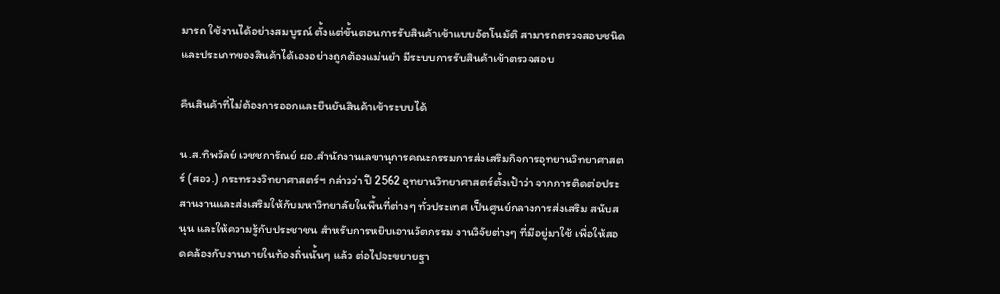มารถ ใช้งานได้อย่างสมบูรณ์ ตั้งแต่ขั้นตอนการรับสินค้าเข้าแบบอัตโนมัติ สามารถตรวจสอบชนิดและประเภทของสินค้าได้เองอย่างถูกต้องแม่นยำ มีระบบการรับสินค้าเข้าตรวจสอบ

คืนสินค้าที่ไม่ต้องการออกและยืนยันสินค้าเข้าระบบได้

น.ส.ทิพวัลย์ เวชชการัณย์ ผอ.สำนักงานเลขานุการคณะกรรมการส่งเสริมกิจการอุทยานวิทยาศาสตร์ (สอว.) กระทรวงวิทยาศาสตร์ฯ กล่าวว่า ปี 2562 อุทยานวิทยาศาสตร์ตั้งเป้าว่า จากการติดต่อประสานงานและส่งเสริมให้กับมหาวิทยาลัยในพื้นที่ต่างๆ ทั่วประเทศ เป็นศูนย์กลางการส่งเสริม สนับสนุน และให้ความรู้กับประชาชน สำหรับการหยิบเอานวัตกรรม งานวิจัยต่างๆ ที่มีอยู่มาใช้ เพื่อให้สอดคล้องกับงานภายในท้องถิ่นนั้นๆ แล้ว ต่อไปจะขยายฐา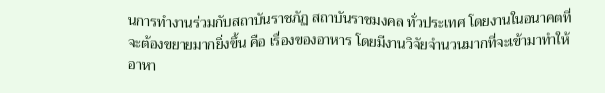นการทำงานร่วมกับสถาบันราชภัฏ สถาบันราชมงคล ทั่วประเทศ โดยงานในอนาคตที่จะต้องขยายมากยิ่งขึ้น คือ เรื่องของอาหาร โดยมีงานวิจัยจำนวนมากที่จะเข้ามาทำให้อาหา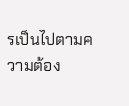รเป็นไปตามความต้อง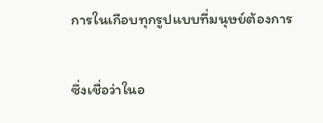การในเกือบทุกรูปแบบที่มนุษย์ต้องการ

ซึ่งเชื่อว่าในอ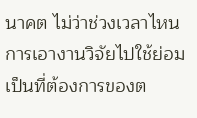นาคต ไม่ว่าช่วงเวลาไหน การเอางานวิจัยไปใช้ย่อมเป็นที่ต้องการของต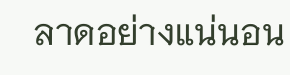ลาดอย่างแน่นอน